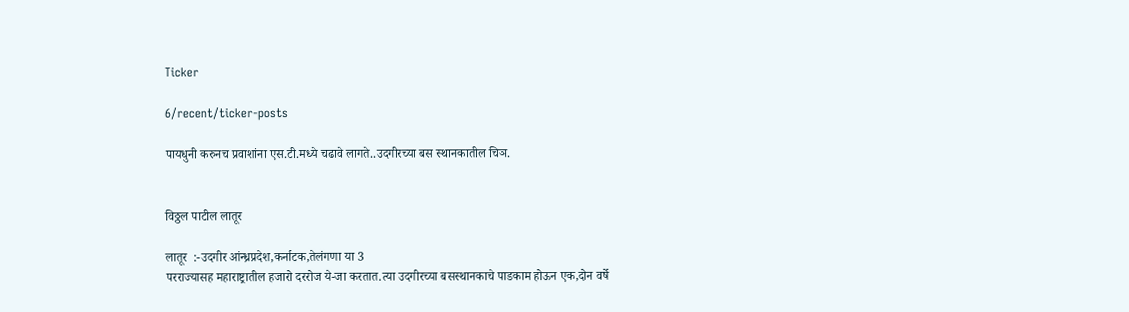Ticker

6/recent/ticker-posts

पायधुनी करुनच प्रवाशांना एस.टी.मध्ये चढावे लागते..उदगीरच्या बस स्थानकातील चिञ.


विठ्ठल पाटील लातूर

लातूर  :-उदगीर आंन्ध्रप्रदेश,कर्नाटक,तेलंगणा या 3
परराज्यासह महाराष्ट्रातील हजारो दररोज ये-जा करतात.त्या उदगीरच्या बसस्थानकाचे पाडकाम होऊन एक,दोन वर्षे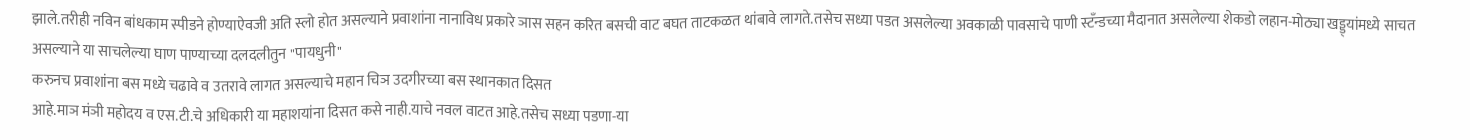झाले.तरीही नविन बांधकाम स्पीडने होण्याऐवजी अति स्लो होत असल्याने प्रवाशांना नानाविध प्रकारे ञास सहन करित बसची वाट बघत ताटकळत थांबावे लागते.तसेच सध्या पडत असलेल्या अवकाळी पावसाचे पाणी स्टॅंन्डच्या मैदानात असलेल्या शेकडो लहान-मोठ्या खड्ड्यांमध्ये साचत असल्याने या साचलेल्या घाण पाण्याच्या दलदलीतुन "पायधुनी"
करुनच प्रवाशांना बस मध्ये चढावे व उतरावे लागत असल्याचे महान चिञ उदगीरच्या बस स्थानकात दिसत
आहे.माञ मंञी महोदय व एस.टी.चे अधिकारी या महाशयांना दिसत कसे नाही.याचे नवल वाटत आहे.तसेच सध्या पडणा-या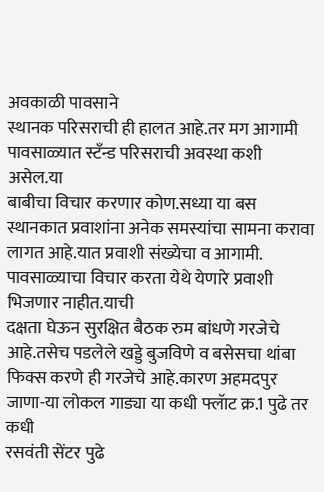अवकाळी पावसाने
स्थानक परिसराची ही हालत आहे.तर मग आगामी पावसाळ्यात स्टॅंन्ड परिसराची अवस्था कशी असेल.या
बाबीचा विचार करणार कोण.सध्या या बस स्थानकात प्रवाशांना अनेक समस्यांचा सामना करावा लागत आहे.यात प्रवाशी संख्येचा व आगामी. पावसाळ्याचा विचार करता येथे येणारे प्रवाशी भिजणार नाहीत.याची
दक्षता घेऊन सुरक्षित बैठक रुम बांधणे गरजेचे आहे.तसेच पडलेले खड्डे बुजविणे व बसेसचा थांबा फिक्स करणे ही गरजेचे आहे.कारण अहमदपुर जाणा-या लोकल गाड्या या कधी फ्लॅाट क्र.1 पुढे तर कधी
रसवंती सेंटर पुढे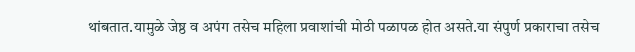थांबतात.यामुळे जेष्ठ व अपंग तसेच महिला प्रवाशांची मोठी पळापळ होत असते.या संपुर्ण प्रकाराचा तसेच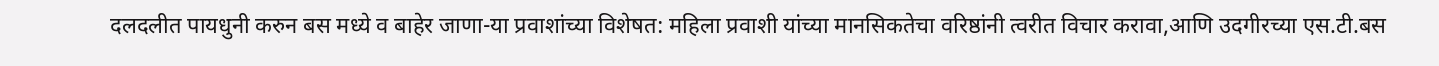दलदलीत पायधुनी करुन बस मध्ये व बाहेर जाणा-या प्रवाशांच्या विशेषत: महिला प्रवाशी यांच्या मानसिकतेचा वरिष्ठांनी त्वरीत विचार करावा,आणि उदगीरच्या एस.टी.बस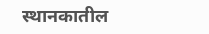स्थानकातील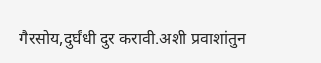गैरसोय,दुर्घंधी दुर करावी.अशी प्रवाशांतुन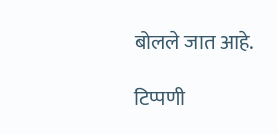बोलले जात आहे.

टिप्पणी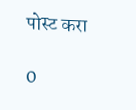पोस्ट करा

0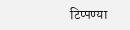टिप्पण्या